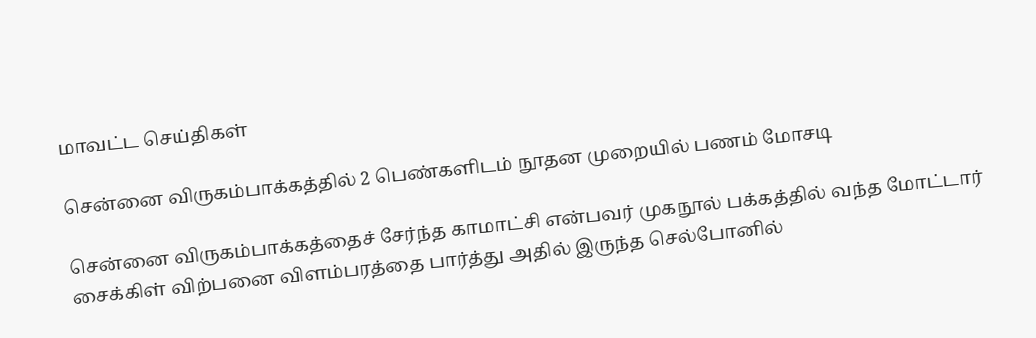மாவட்ட செய்திகள்

சென்னை விருகம்பாக்கத்தில் 2 பெண்களிடம் நூதன முறையில் பணம் மோசடி

சென்னை விருகம்பாக்கத்தைச் சேர்ந்த காமாட்சி என்பவர் முகநூல் பக்கத்தில் வந்த மோட்டார் சைக்கிள் விற்பனை விளம்பரத்தை பார்த்து அதில் இருந்த செல்போனில்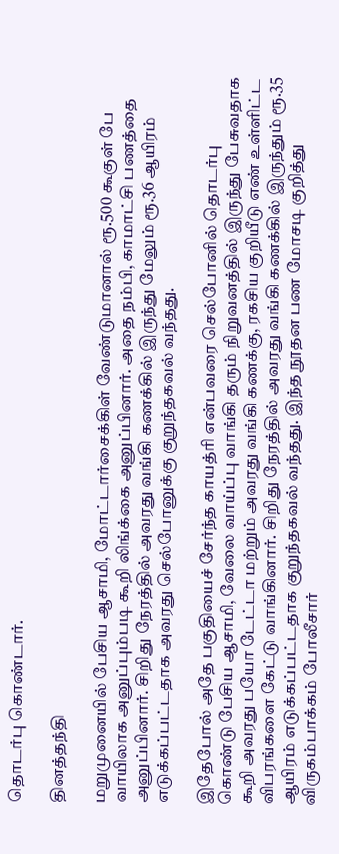தொடர்பு கொண்டார்.

தினத்தந்தி

மறுமுனையில் பேசிய ஆசாமி, மோட்டார்சைக்கிள் வேண்டுமானால் ரூ.500 கூகுள் பே வாயிலாக அனுப்பும்படி கூறி லிங்க்கை அனுப்பினார். அதை நம்பி, காமாட்சி பணத்தை அனுப்பினார். சிறிது நேரத்தில் அவரது வங்கி கணக்கில் இருந்து மேலும் ரூ.36 ஆயிரம் எடுக்கப்பட்டதாக அவரது செல்போனுக்கு குறுந்தகவல் வந்தது.

இதேபோல் அதே பகுதியைச் சேர்ந்த காயத்ரி என்பவரை செல்போனில் தொடர்பு கொண்டு பேசிய ஆசாமி, வேலை வாய்ப்பு வாங்கி தரும் நிறுவனத்தில் இருந்து பேசுவதாக கூறி அவரது பயோ டேட்டா மற்றும் அவரது வங்கி கணக்கு, ரகசிய குறியீடு எண் உள்ளிட்ட விபரங்களை கேட்டு வாங்கினார். சிறிது நேரத்தில் அவரது வங்கி கணக்கில் இருந்தும் ரூ.35 ஆயிரம் எடுக்கப்பட்டதாக குறுந்தகவல் வந்தது. இந்த நூதன பண மோசடி குறித்து விருகம்பாக்கம் போலீசார்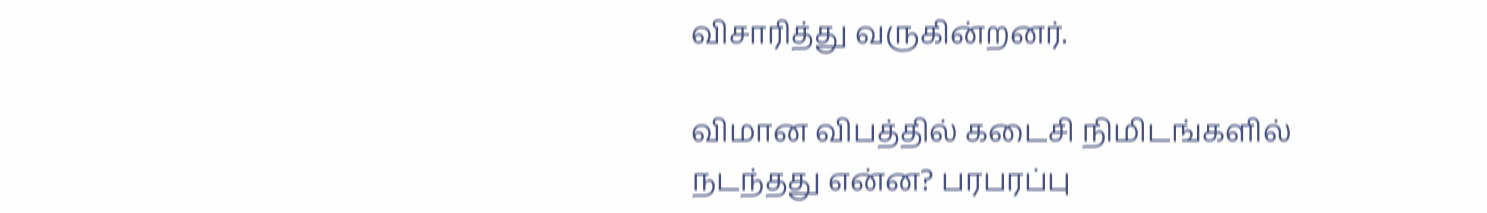விசாரித்து வருகின்றனர்.

விமான விபத்தில் கடைசி நிமிடங்களில் நடந்தது என்ன? பரபரப்பு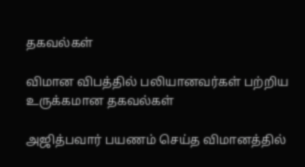தகவல்கள்

விமான விபத்தில் பலியானவர்கள் பற்றிய உருக்கமான தகவல்கள்

அஜித்பவார் பயணம் செய்த விமானத்தில்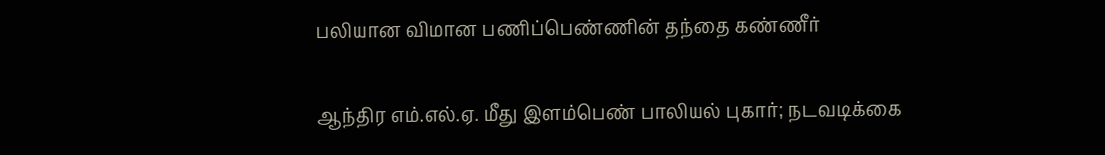பலியான விமான பணிப்பெண்ணின் தந்தை கண்ணீர்

ஆந்திர எம்.எல்.ஏ. மீது இளம்பெண் பாலியல் புகார்; நடவடிக்கை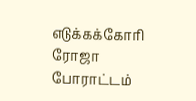எடுக்கக்கோரி ரோஜா போராட்டம்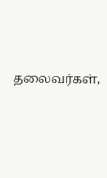தலைவர்கள்,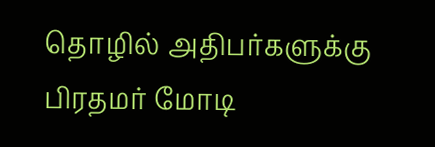தொழில் அதிபர்களுக்கு பிரதமர் மோடி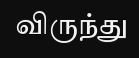விருந்து